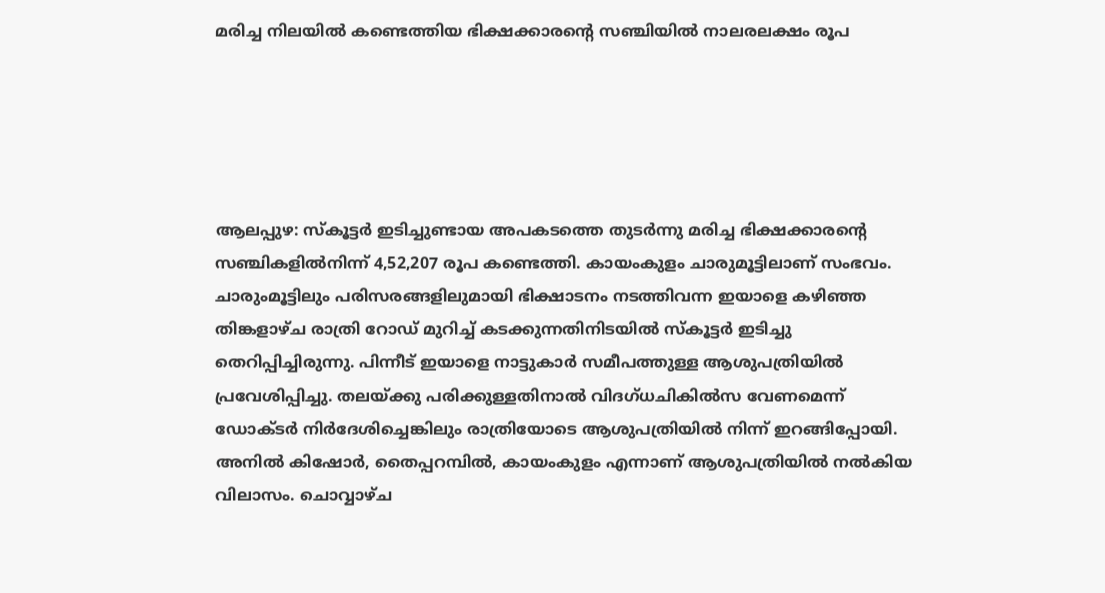മരിച്ച നിലയില്‍ കണ്ടെത്തിയ ഭിക്ഷക്കാരന്റെ സഞ്ചിയില്‍ നാലരലക്ഷം രൂപ





ആലപ്പുഴ: സ്‌കൂട്ടര്‍ ഇടിച്ചുണ്ടായ അപകടത്തെ തുടര്‍ന്നു മരിച്ച ഭിക്ഷക്കാരന്റെ സഞ്ചികളില്‍നിന്ന് 4,52,207 രൂപ കണ്ടെത്തി. കായംകുളം ചാരുമൂട്ടിലാണ് സംഭവം. ചാരുംമൂട്ടിലും പരിസരങ്ങളിലുമായി ഭിക്ഷാടനം നടത്തിവന്ന ഇയാളെ കഴിഞ്ഞ തിങ്കളാഴ്ച രാത്രി റോഡ് മുറിച്ച് കടക്കുന്നതിനിടയില്‍ സ്‌കൂട്ടര്‍ ഇടിച്ചു തെറിപ്പിച്ചിരുന്നു. പിന്നീട് ഇയാളെ നാട്ടുകാര്‍ സമീപത്തുള്ള ആശുപത്രിയില്‍ പ്രവേശിപ്പിച്ചു. തലയ്ക്കു പരിക്കുള്ളതിനാല്‍ വിദഗ്ധചികില്‍സ വേണമെന്ന് ഡോക്ടര്‍ നിര്‍ദേശിച്ചെങ്കിലും രാത്രിയോടെ ആശുപത്രിയില്‍ നിന്ന് ഇറങ്ങിപ്പോയി. അനില്‍ കിഷോര്‍, തൈപ്പറമ്പില്‍, കായംകുളം എന്നാണ് ആശുപത്രിയില്‍ നല്‍കിയ വിലാസം. ചൊവ്വാഴ്ച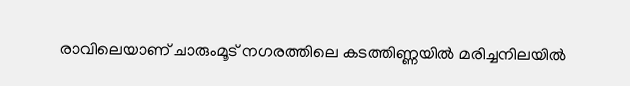രാവിലെയാണ് ചാരുംമൂട് നഗരത്തിലെ കടത്തിണ്ണയില്‍ മരിച്ചനിലയില്‍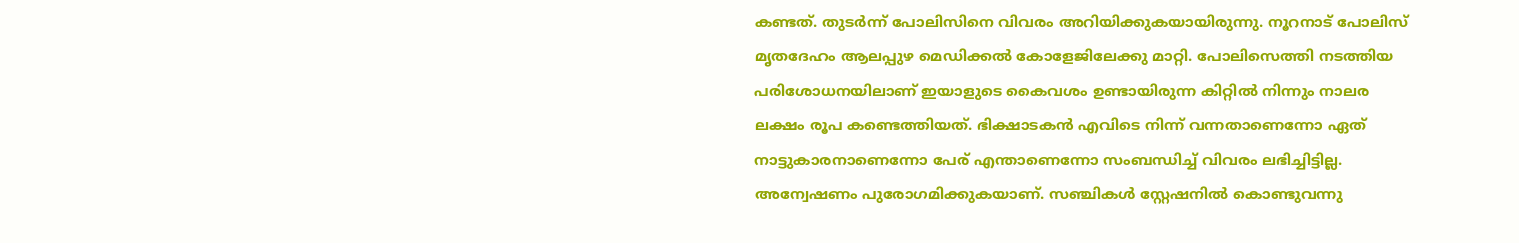കണ്ടത്. തുടര്‍ന്ന് പോലിസിനെ വിവരം അറിയിക്കുകയായിരുന്നു. നൂറനാട് പോലിസ് മൃതദേഹം ആലപ്പുഴ മെഡിക്കല്‍ കോളേജിലേക്കു മാറ്റി. പോലിസെത്തി നടത്തിയ പരിശോധനയിലാണ് ഇയാളുടെ കൈവശം ഉണ്ടായിരുന്ന കിറ്റില്‍ നിന്നും നാലര ലക്ഷം രൂപ കണ്ടെത്തിയത്. ഭിക്ഷാടകന്‍ എവിടെ നിന്ന് വന്നതാണെന്നോ ഏത് നാട്ടുകാരനാണെന്നോ പേര് എന്താണെന്നോ സംബന്ധിച്ച് വിവരം ലഭിച്ചിട്ടില്ല. അന്വേഷണം പുരോഗമിക്കുകയാണ്. സഞ്ചികള്‍ സ്റ്റേഷനില്‍ കൊണ്ടുവന്നു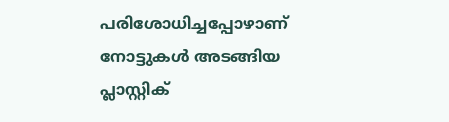പരിശോധിച്ചപ്പോഴാണ് നോട്ടുകള്‍ അടങ്ങിയ പ്ലാസ്റ്റിക്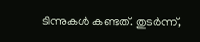ടിന്നുകള്‍ കണ്ടത്. തുടര്‍ന്ന്,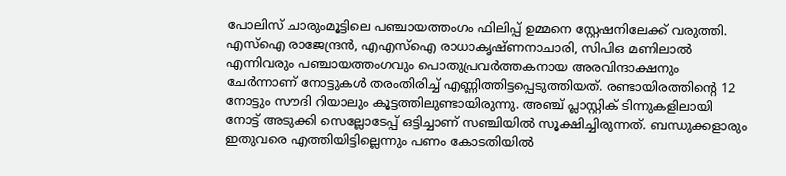പോലിസ് ചാരുംമൂട്ടിലെ പഞ്ചായത്തംഗം ഫിലിപ്പ് ഉമ്മനെ സ്റ്റേഷനിലേക്ക് വരുത്തി. എസ്‌ഐ രാജേന്ദ്രന്‍, എഎസ്‌ഐ രാധാകൃഷ്ണനാചാരി, സിപിഒ മണിലാല്‍ എന്നിവരും പഞ്ചായത്തംഗവും പൊതുപ്രവര്‍ത്തകനായ അരവിന്ദാക്ഷനും ചേര്‍ന്നാണ് നോട്ടുകള്‍ തരംതിരിച്ച് എണ്ണിത്തിട്ടപ്പെടുത്തിയത്. രണ്ടായിരത്തിന്റെ 12 നോട്ടും സൗദി റിയാലും കൂട്ടത്തിലുണ്ടായിരുന്നു. അഞ്ച് പ്ലാസ്റ്റിക് ടിന്നുകളിലായി നോട്ട് അടുക്കി സെല്ലോടേപ്പ് ഒട്ടിച്ചാണ് സഞ്ചിയില്‍ സൂക്ഷിച്ചിരുന്നത്. ബന്ധുക്കളാരും ഇതുവരെ എത്തിയിട്ടില്ലെന്നും പണം കോടതിയില്‍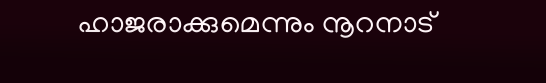ഹാജരാക്കുമെന്നും നൂറനാട്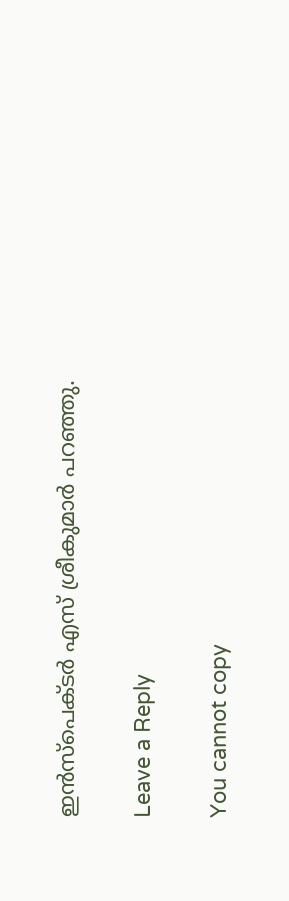ഇന്‍സ്പെക്ടര്‍ എസ് ശ്രീകുമാര്‍ പറഞ്ഞു.

Leave a Reply

You cannot copy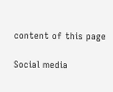content of this page

Social media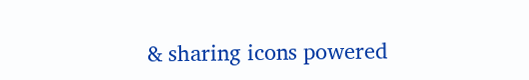& sharing icons powered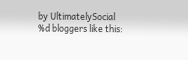by UltimatelySocial
%d bloggers like this: